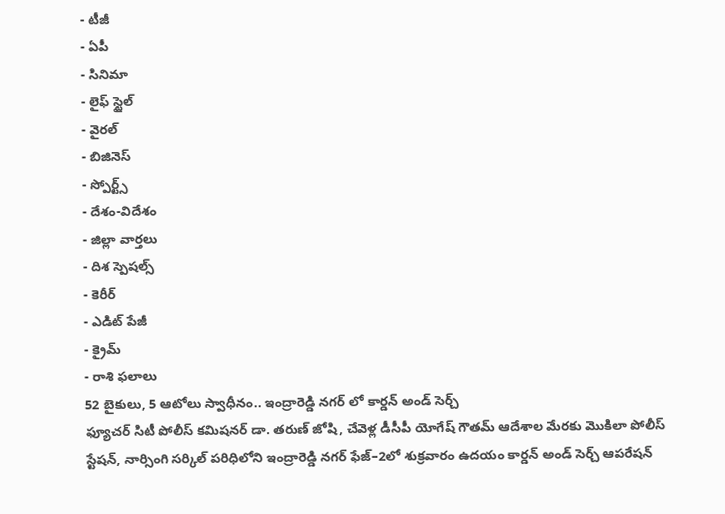- టీజీ
- ఏపీ
- సినిమా
- లైఫ్ స్టైల్
- వైరల్
- బిజినెస్
- స్పోర్ట్స్
- దేశం-విదేశం
- జిల్లా వార్తలు
- దిశ స్పెషల్స్
- కెరీర్
- ఎడిట్ పేజీ
- క్రైమ్
- రాశి ఫలాలు
52 బైకులు, 5 ఆటోలు స్వాధీనం.. ఇంద్రారెడ్డి నగర్ లో కార్డన్ అండ్ సెర్చ్
ఫ్యూచర్ సిటీ పోలీస్ కమిషనర్ డా. తరుణ్ జోషి, చేవెళ్ల డీసీపీ యోగేష్ గౌతమ్ ఆదేశాల మేరకు మొకిలా పోలీస్ స్టేషన్, నార్సింగి సర్కిల్ పరిధిలోని ఇంద్రారెడ్డి నగర్ ఫేజ్–2లో శుక్రవారం ఉదయం కార్డన్ అండ్ సెర్చ్ ఆపరేషన్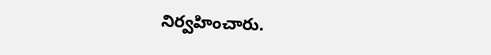నిర్వహించారు.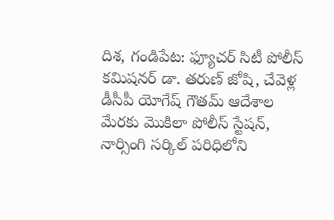దిశ, గండిపేట: ఫ్యూచర్ సిటీ పోలీస్ కమిషనర్ డా. తరుణ్ జోషి, చేవెళ్ల డీసీపీ యోగేష్ గౌతమ్ ఆదేశాల మేరకు మొకిలా పోలీస్ స్టేషన్, నార్సింగి సర్కిల్ పరిధిలోని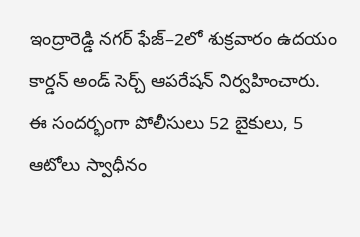ఇంద్రారెడ్డి నగర్ ఫేజ్–2లో శుక్రవారం ఉదయం కార్డన్ అండ్ సెర్చ్ ఆపరేషన్ నిర్వహించారు. ఈ సందర్భంగా పోలీసులు 52 బైకులు, 5 ఆటోలు స్వాధీనం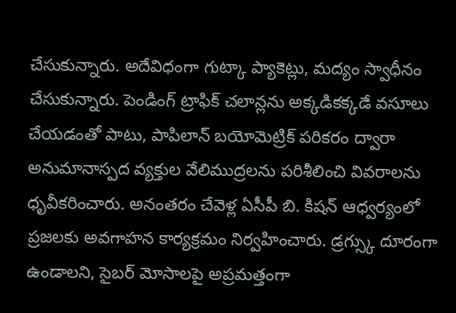చేసుకున్నారు. అదేవిధంగా గుట్కా ప్యాకెట్లు, మద్యం స్వాధీనం చేసుకున్నారు. పెండింగ్ ట్రాఫిక్ చలాన్లను అక్కడికక్కడే వసూలు చేయడంతో పాటు, పాపిలాన్ బయోమెట్రిక్ పరికరం ద్వారా అనుమానాస్పద వ్యక్తుల వేలిముద్రలను పరిశీలించి వివరాలను ధృవీకరించారు. అనంతరం చేవెళ్ల ఏసీపీ బి. కిషన్ ఆధ్వర్యంలో ప్రజలకు అవగాహన కార్యక్రమం నిర్వహించారు. డ్రగ్స్కు దూరంగా ఉండాలని, సైబర్ మోసాలపై అప్రమత్తంగా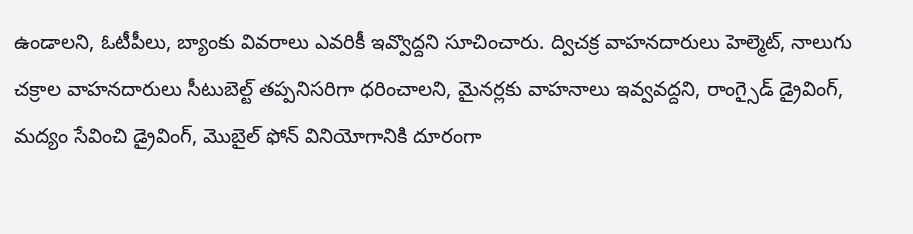ఉండాలని, ఓటీపీలు, బ్యాంకు వివరాలు ఎవరికీ ఇవ్వొద్దని సూచించారు. ద్విచక్ర వాహనదారులు హెల్మెట్, నాలుగు చక్రాల వాహనదారులు సీటుబెల్ట్ తప్పనిసరిగా ధరించాలని, మైనర్లకు వాహనాలు ఇవ్వవద్దని, రాంగ్సైడ్ డ్రైవింగ్, మద్యం సేవించి డ్రైవింగ్, మొబైల్ ఫోన్ వినియోగానికి దూరంగా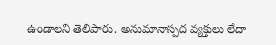ఉండాలని తెలిపారు. అనుమానాస్పద వ్యక్తులు లేదా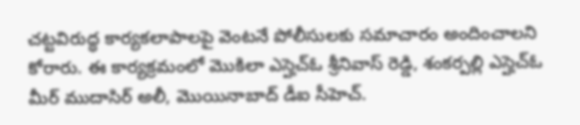చట్టవిరుద్ధ కార్యకలాపాలపై వెంటనే పోలీసులకు సమాచారం అందించాలని కోరారు. ఈ కార్యక్రమంలో మొకిలా ఎస్హెచ్ఓ శ్రీనివాస్ రెడ్డి, శంకర్పల్లి ఎస్హెచ్ఓ మీర్ ముదాసిర్ అలీ, మొయినాబాద్ డీఐ సీహెచ్.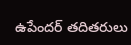ఉపేందర్ తదితరులు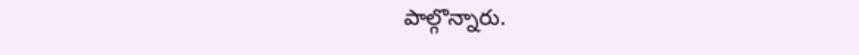పాల్గొన్నారు.